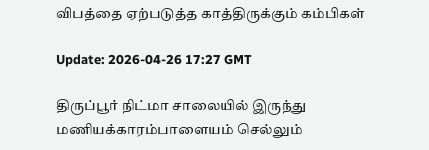விபத்தை ஏற்படுத்த காத்திருக்கும் கம்பிகள்

Update: 2026-04-26 17:27 GMT

திருப்பூர் நிட்மா சாலையில் இருந்து மணியக்காரம்பாளையம் செல்லும்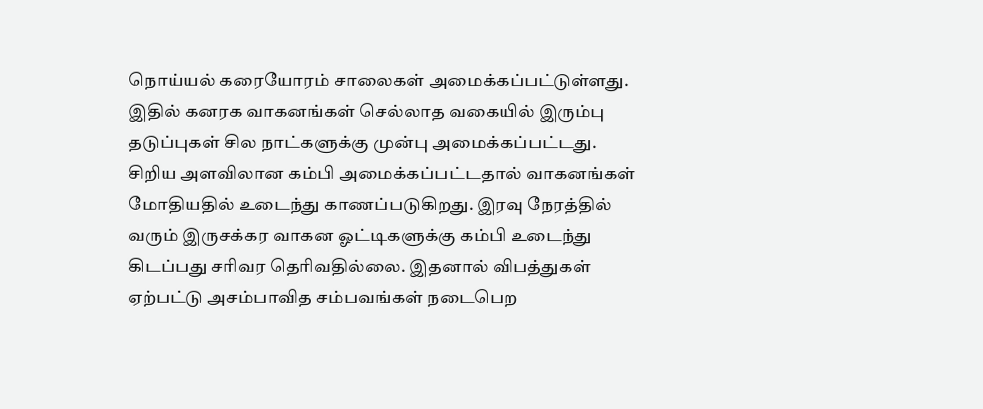நொய்யல் கரையோரம் சாலைகள் அமைக்கப்பட்டுள்ளது. இதில் கனரக வாகனங்கள் செல்லாத வகையில் இரும்பு தடுப்புகள் சில நாட்களுக்கு முன்பு அமைக்கப்பட்டது. சிறிய அளவிலான கம்பி அமைக்கப்பட்டதால் வாகனங்கள் மோதியதில் உடைந்து காணப்படுகிறது. இரவு நேரத்தில் வரும் இருசக்கர வாகன ஓட்டிகளுக்கு கம்பி உடைந்து கிடப்பது சரிவர தெரிவதில்லை. இதனால் விபத்துகள் ஏற்பட்டு அசம்பாவித சம்பவங்கள் நடைபெற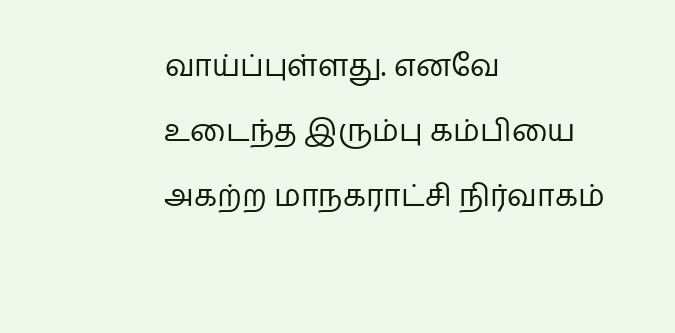வாய்ப்புள்ளது. எனவே உடைந்த இரும்பு கம்பியை அகற்ற மாநகராட்சி நிர்வாகம்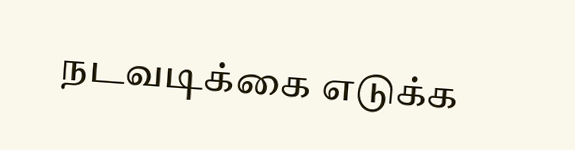நடவடிக்கை எடுக்க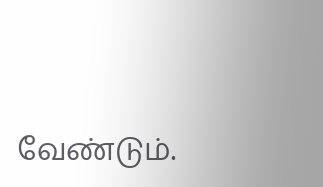வேண்டும்.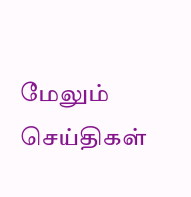மேலும் செய்திகள்